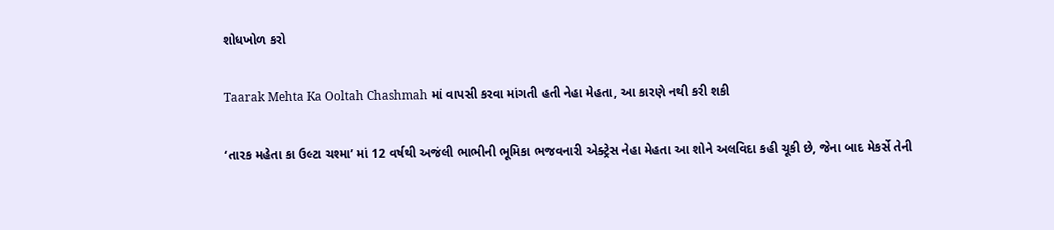શોધખોળ કરો

Taarak Mehta Ka Ooltah Chashmah માં વાપસી કરવા માંગતી હતી નેહા મેહતા, આ કારણે નથી કરી શકી

‘તારક મહેતા કા ઉલ્ટા ચશ્મા’ માં 12 વર્ષથી અજંલી ભાભીની ભૂમિકા ભજવનારી એક્ટ્રેસ નેહા મેહતા આ શોને અલવિદા કહી ચૂકી છે, જેના બાદ મેકર્સે તેની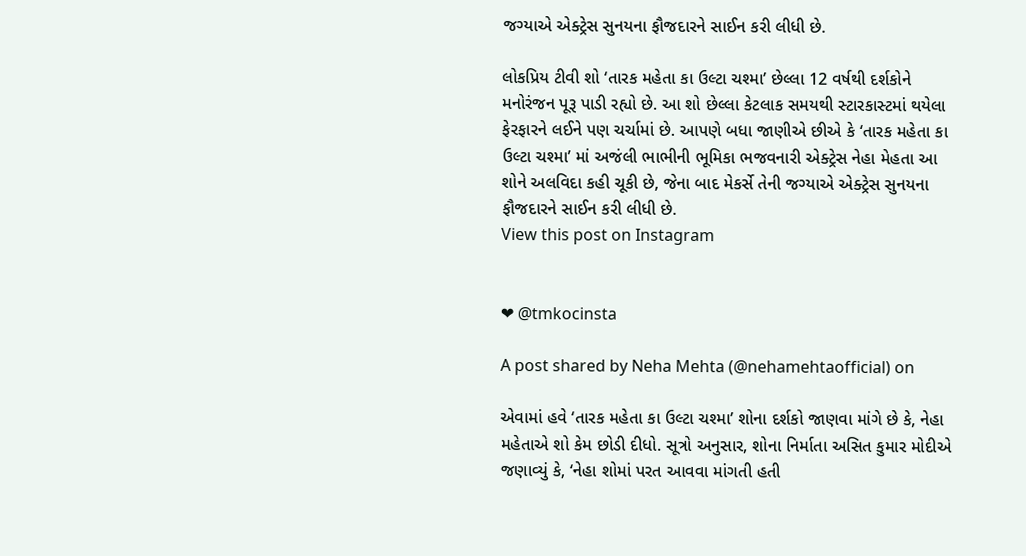જગ્યાએ એક્ટ્રેસ સુનયના ફૌજદારને સાઈન કરી લીધી છે.

લોકપ્રિય ટીવી શો ‘તારક મહેતા કા ઉલ્ટા ચશ્મા’ છેલ્લા 12 વર્ષથી દર્શકોને મનોરંજન પૂરૂ પાડી રહ્યો છે. આ શો છેલ્લા કેટલાક સમયથી સ્ટારકાસ્ટમાં થયેલા ફેરફારને લઈને પણ ચર્ચામાં છે. આપણે બધા જાણીએ છીએ કે ‘તારક મહેતા કા ઉલ્ટા ચશ્મા’ માં અજંલી ભાભીની ભૂમિકા ભજવનારી એક્ટ્રેસ નેહા મેહતા આ શોને અલવિદા કહી ચૂકી છે, જેના બાદ મેકર્સે તેની જગ્યાએ એક્ટ્રેસ સુનયના ફૌજદારને સાઈન કરી લીધી છે.
View this post on Instagram


❤ @tmkocinsta

A post shared by Neha Mehta (@nehamehtaofficial) on

એવામાં હવે ‘તારક મહેતા કા ઉલ્ટા ચશ્મા’ શોના દર્શકો જાણવા માંગે છે કે, નેહા મહેતાએ શો કેમ છોડી દીધો. સૂત્રો અનુસાર, શોના નિર્માતા અસિત કુમાર મોદીએ જણાવ્યું કે, ‘નેહા શોમાં પરત આવવા માંગતી હતી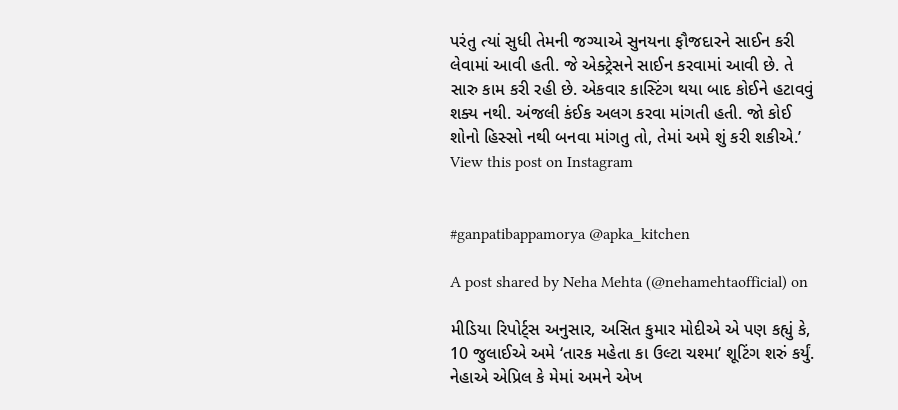પરંતુ ત્યાં સુધી તેમની જગ્યાએ સુનયના ફૌજદારને સાઈન કરી લેવામાં આવી હતી. જે એક્ટ્રેસને સાઈન કરવામાં આવી છે. તે સારુ કામ કરી રહી છે. એકવાર કાસ્ટિંગ થયા બાદ કોઈને હટાવવું શક્ય નથી. અંજલી કંઈક અલગ કરવા માંગતી હતી. જો કોઈ શોનો હિસ્સો નથી બનવા માંગતુ તો, તેમાં અમે શું કરી શકીએ.’
View this post on Instagram


#ganpatibappamorya @apka_kitchen

A post shared by Neha Mehta (@nehamehtaofficial) on

મીડિયા રિપોર્ટ્સ અનુસાર, અસિત કુમાર મોદીએ એ પણ કહ્યું કે, 10 જુલાઈએ અમે ‘તારક મહેતા કા ઉલ્ટા ચશ્મા’ શૂટિંગ શરું કર્યું. નેહાએ એપ્રિલ કે મેમાં અમને એખ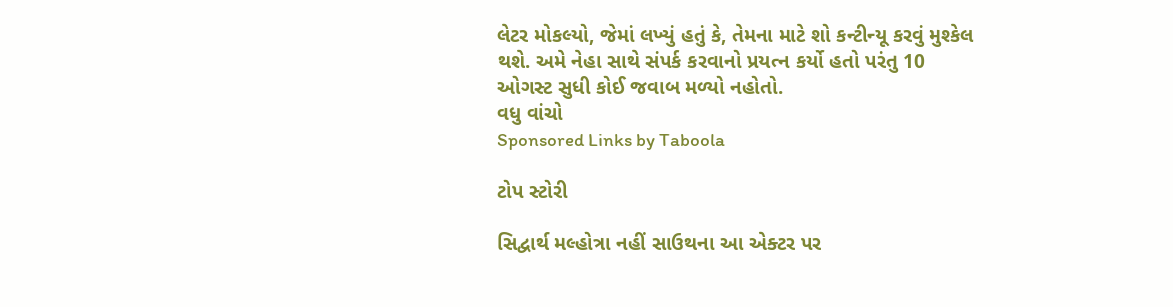લેટર મોકલ્યો, જેમાં લખ્યું હતું કે, તેમના માટે શો કન્ટીન્યૂ કરવું મુશ્કેલ થશે. અમે નેહા સાથે સંપર્ક કરવાનો પ્રયત્ન કર્યો હતો પરંતુ 10 ઓગસ્ટ સુધી કોઈ જવાબ મળ્યો નહોતો.
વધુ વાંચો
Sponsored Links by Taboola

ટોપ સ્ટોરી

સિદ્વાર્થ મલ્હોત્રા નહીં સાઉથના આ એક્ટર પર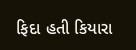ફિદા હતી કિયારા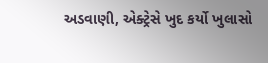અડવાણી, એક્ટ્રેસે ખુદ કર્યો ખુલાસો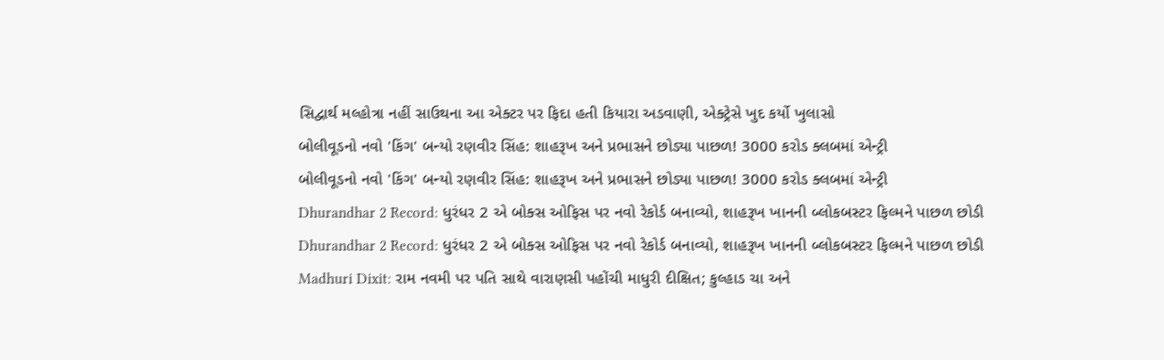સિદ્વાર્થ મલ્હોત્રા નહીં સાઉથના આ એક્ટર પર ફિદા હતી કિયારા અડવાણી, એક્ટ્રેસે ખુદ કર્યો ખુલાસો
બોલીવૂડનો નવો 'કિંગ' બન્યો રણવીર સિંહ: શાહરૂખ અને પ્રભાસને છોડ્યા પાછળ! 3000 કરોડ ક્લબમાં એન્ટ્રી
બોલીવૂડનો નવો 'કિંગ' બન્યો રણવીર સિંહ: શાહરૂખ અને પ્રભાસને છોડ્યા પાછળ! 3000 કરોડ ક્લબમાં એન્ટ્રી
Dhurandhar 2 Record: ધુરંધર 2 એ બોક્સ ઓફિસ પર નવો રેકોર્ડ બનાવ્યો, શાહરૂખ ખાનની બ્લોકબસ્ટર ફિલ્મને પાછળ છોડી
Dhurandhar 2 Record: ધુરંધર 2 એ બોક્સ ઓફિસ પર નવો રેકોર્ડ બનાવ્યો, શાહરૂખ ખાનની બ્લોકબસ્ટર ફિલ્મને પાછળ છોડી
Madhuri Dixit: રામ નવમી પર પતિ સાથે વારાણસી પહોંચી માધુરી દીક્ષિત; કુલ્હાડ ચા અને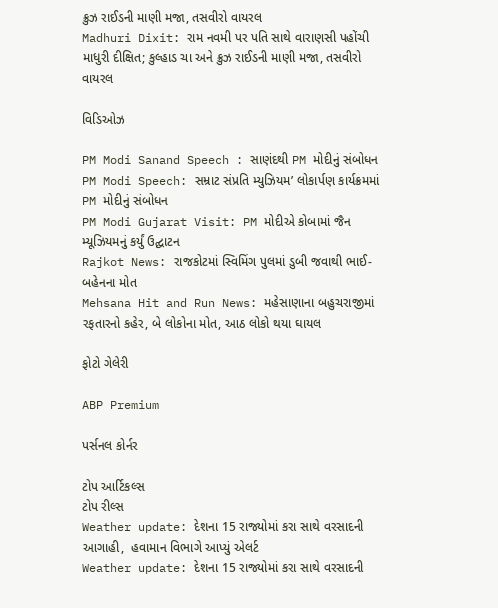ક્રુઝ રાઈડની માણી મજા, તસવીરો વાયરલ
Madhuri Dixit: રામ નવમી પર પતિ સાથે વારાણસી પહોંચી માધુરી દીક્ષિત; કુલ્હાડ ચા અને ક્રુઝ રાઈડની માણી મજા, તસવીરો વાયરલ

વિડિઓઝ

PM Modi Sanand Speech : સાણંદથી PM મોદીનું સંબોધન
PM Modi Speech: સમ્રાટ સંપ્રતિ મ્યુઝિયમ’ લોકાર્પણ કાર્યક્રમમાં PM મોદીનું સંબોધન
PM Modi Gujarat Visit: PM મોદીએ કોબામાં જૈન મ્યૂઝિયમનું કર્યું ઉદ્ઘાટન
Rajkot News: રાજકોટમાં સ્વિમિંગ પુલમાં ડુબી જવાથી ભાઈ-બહેનના મોત
Mehsana Hit and Run News: મહેસાણાના બહુચરાજીમાં રફતારનો કહેર, બે લોકોના મોત, આઠ લોકો થયા ઘાયલ

ફોટો ગેલેરી

ABP Premium

પર્સનલ કોર્નર

ટોપ આર્ટિકલ્સ
ટોપ રીલ્સ
Weather update: દેશના 15 રાજ્યોમાં કરા સાથે વરસાદની આગાહી,  હવામાન વિભાગે આપ્યું એલર્ટ
Weather update: દેશના 15 રાજ્યોમાં કરા સાથે વરસાદની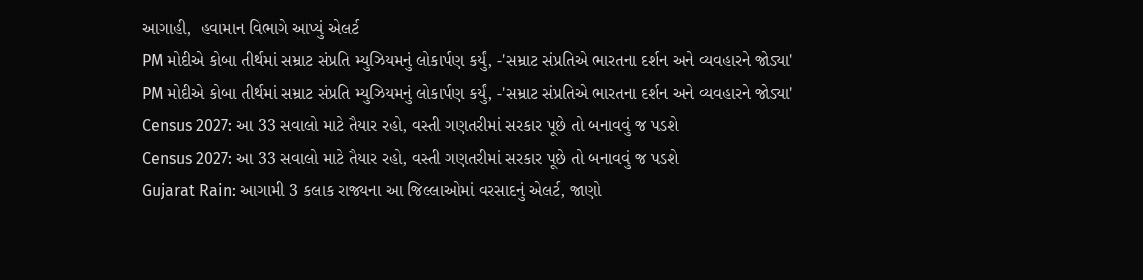આગાહી,  હવામાન વિભાગે આપ્યું એલર્ટ
PM મોદીએ કોબા તીર્થમાં સમ્રાટ સંપ્રતિ મ્યુઝિયમનું લોકાર્પણ કર્યું, -'સમ્રાટ સંપ્રતિએ ભારતના દર્શન અને વ્યવહારને જોડ્યા'
PM મોદીએ કોબા તીર્થમાં સમ્રાટ સંપ્રતિ મ્યુઝિયમનું લોકાર્પણ કર્યું, -'સમ્રાટ સંપ્રતિએ ભારતના દર્શન અને વ્યવહારને જોડ્યા'
Census 2027: આ 33 સવાલો માટે તૈયાર રહો, વસ્તી ગણતરીમાં સરકાર પૂછે તો બનાવવું જ પડશે
Census 2027: આ 33 સવાલો માટે તૈયાર રહો, વસ્તી ગણતરીમાં સરકાર પૂછે તો બનાવવું જ પડશે
Gujarat Rain: આગામી 3 કલાક રાજ્યના આ જિલ્લાઓમાં વરસાદનું એલર્ટ, જાણો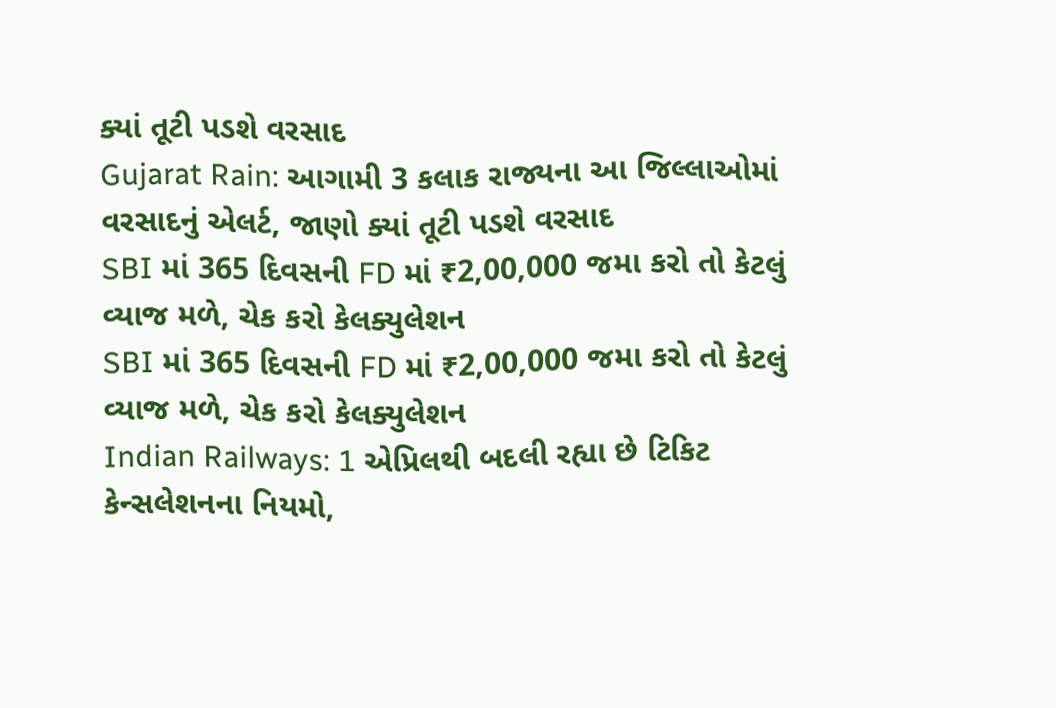ક્યાં તૂટી પડશે વરસાદ
Gujarat Rain: આગામી 3 કલાક રાજ્યના આ જિલ્લાઓમાં વરસાદનું એલર્ટ, જાણો ક્યાં તૂટી પડશે વરસાદ
SBI માં 365 દિવસની FD માં ₹2,00,000 જમા કરો તો કેટલું વ્યાજ મળે, ચેક કરો કેલક્યુલેશન
SBI માં 365 દિવસની FD માં ₹2,00,000 જમા કરો તો કેટલું વ્યાજ મળે, ચેક કરો કેલક્યુલેશન
Indian Railways: 1 એપ્રિલથી બદલી રહ્યા છે ટિકિટ કેન્સલેશનના નિયમો,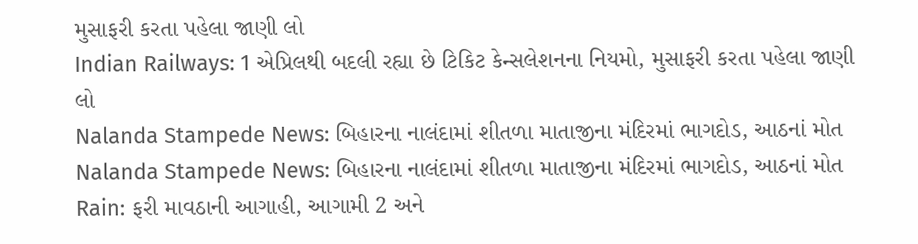મુસાફરી કરતા પહેલા જાણી લો
Indian Railways: 1 એપ્રિલથી બદલી રહ્યા છે ટિકિટ કેન્સલેશનના નિયમો, મુસાફરી કરતા પહેલા જાણી લો
Nalanda Stampede News: બિહારના નાલંદામાં શીતળા માતાજીના મંદિરમાં ભાગદોડ, આઠનાં મોત
Nalanda Stampede News: બિહારના નાલંદામાં શીતળા માતાજીના મંદિરમાં ભાગદોડ, આઠનાં મોત
Rain: ફરી માવઠાની આગાહી, આગામી 2 અને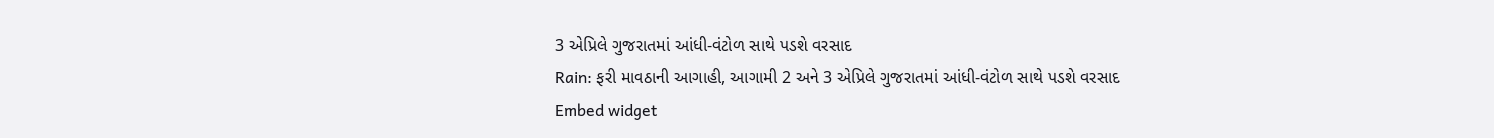3 એપ્રિલે ગુજરાતમાં આંધી-વંટોળ સાથે પડશે વરસાદ
Rain: ફરી માવઠાની આગાહી, આગામી 2 અને 3 એપ્રિલે ગુજરાતમાં આંધી-વંટોળ સાથે પડશે વરસાદ
Embed widget